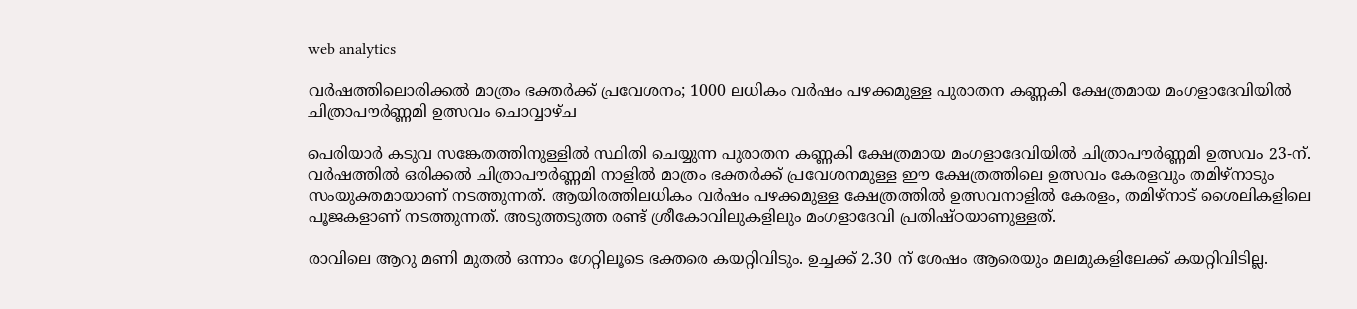web analytics

വര്‍ഷത്തിലൊരിക്കല്‍ മാത്രം ഭക്തര്‍ക്ക് പ്രവേശനം; 1000 ലധികം വര്‍ഷം പഴക്കമുള്ള പുരാതന കണ്ണകി ക്ഷേത്രമായ മംഗളാദേവിയില്‍ ചിത്രാപൗര്‍ണ്ണമി ഉത്സവം ചൊവ്വാഴ്ച

പെരിയാര്‍ കടുവ സങ്കേതത്തിനുള്ളില്‍ സ്ഥിതി ചെയ്യുന്ന പുരാതന കണ്ണകി ക്ഷേത്രമായ മംഗളാദേവിയില്‍ ചിത്രാപൗര്‍ണ്ണമി ഉത്സവം 23-ന്. വര്‍ഷത്തില്‍ ഒരിക്കല്‍ ചിത്രാപൗര്‍ണ്ണമി നാളില്‍ മാത്രം ഭക്തര്‍ക്ക് പ്രവേശനമുള്ള ഈ ക്ഷേത്രത്തിലെ ഉത്സവം കേരളവും തമിഴ്‌നാടും സംയുക്തമായാണ് നടത്തുന്നത്. ആയിരത്തിലധികം വര്‍ഷം പഴക്കമുള്ള ക്ഷേത്രത്തില്‍ ഉത്സവനാളില്‍ കേരളം, തമിഴ്‌നാട് ശൈലികളിലെ പൂജകളാണ് നടത്തുന്നത്. അടുത്തടുത്ത രണ്ട് ശ്രീകോവിലുകളിലും മംഗളാദേവി പ്രതിഷ്ഠയാണുള്ളത്.

രാവിലെ ആറു മണി മുതല്‍ ഒന്നാം ഗേറ്റിലൂടെ ഭക്തരെ കയറ്റിവിടും. ഉച്ചക്ക് 2.30 ന് ശേഷം ആരെയും മലമുകളിലേക്ക് കയറ്റിവിടില്ല.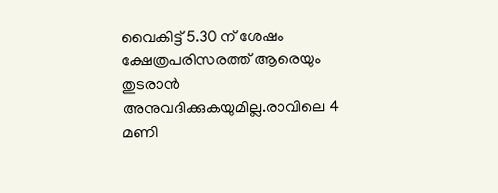വൈകിട്ട് 5.30 ന് ശേഷം ക്ഷേത്രപരിസരത്ത് ആരെയും തുടരാന്‍ അനുവദിക്കുകയുമില്ല.രാവിലെ 4 മണി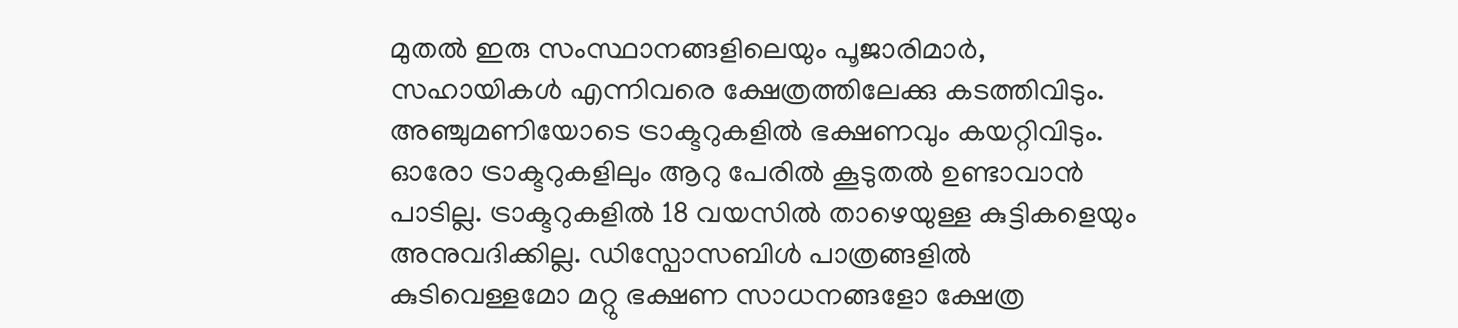മുതല്‍ ഇരു സംസ്ഥാനങ്ങളിലെയും പൂജാരിമാര്‍, സഹായികള്‍ എന്നിവരെ ക്ഷേത്രത്തിലേക്കു കടത്തിവിടും. അഞ്ചുമണിയോടെ ട്രാക്ടറുകളില്‍ ഭക്ഷണവും കയറ്റിവിടും. ഓരോ ട്രാക്ടറുകളിലും ആറു പേരില്‍ കൂടുതല്‍ ഉണ്ടാവാന്‍ പാടില്ല. ട്രാക്ടറുകളില്‍ 18 വയസില്‍ താഴെയുള്ള കുട്ടികളെയും അനുവദിക്കില്ല. ഡിസ്പോസബിള്‍ പാത്രങ്ങളില്‍ കുടിവെള്ളമോ മറ്റു ഭക്ഷണ സാധനങ്ങളോ ക്ഷേത്ര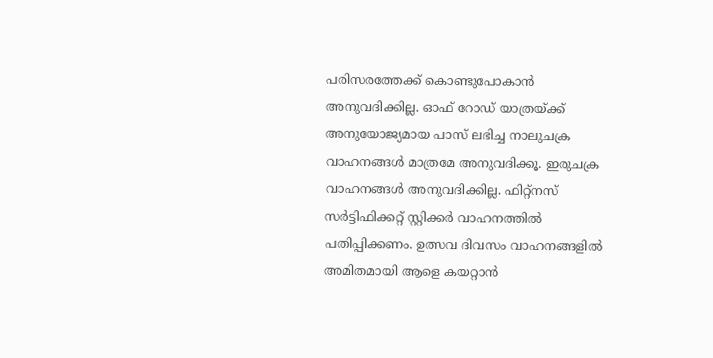പരിസരത്തേക്ക് കൊണ്ടുപോകാന്‍ അനുവദിക്കില്ല. ഓഫ് റോഡ് യാത്രയ്ക്ക് അനുയോജ്യമായ പാസ് ലഭിച്ച നാലുചക്ര വാഹനങ്ങള്‍ മാത്രമേ അനുവദിക്കൂ. ഇരുചക്ര വാഹനങ്ങള്‍ അനുവദിക്കില്ല. ഫിറ്റ്നസ് സര്‍ട്ടിഫിക്കറ്റ് സ്റ്റിക്കര്‍ വാഹനത്തില്‍ പതിപ്പിക്കണം. ഉത്സവ ദിവസം വാഹനങ്ങളില്‍ അമിതമായി ആളെ കയറ്റാന്‍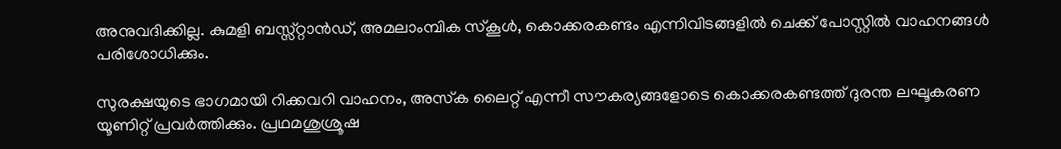അനുവദിക്കില്ല. കുമളി ബസ്സ്റ്റാന്‍ഡ്, അമലാംമ്പിക സ്‌കൂള്‍, കൊക്കരകണ്ടം എന്നിവിടങ്ങളില്‍ ചെക്ക് പോസ്റ്റില്‍ വാഹനങ്ങള്‍ പരിശോധിക്കും.

സുരക്ഷയുടെ ഭാഗമായി റിക്കവറി വാഹനം, അസ്‌ക ലൈറ്റ് എന്നീ സൗകര്യങ്ങളോടെ കൊക്കരകണ്ടത്ത് ദുരന്ത ലഘൂകരണ യൂണിറ്റ് പ്രവര്‍ത്തിക്കും. പ്രഥമശുശ്രൂഷ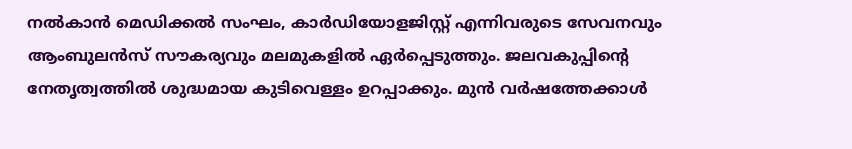നല്‍കാന്‍ മെഡിക്കല്‍ സംഘം, കാര്‍ഡിയോളജിസ്റ്റ് എന്നിവരുടെ സേവനവും ആംബുലന്‍സ് സൗകര്യവും മലമുകളില്‍ ഏര്‍പ്പെടുത്തും. ജലവകുപ്പിന്റെ നേതൃത്വത്തില്‍ ശുദ്ധമായ കുടിവെള്ളം ഉറപ്പാക്കും. മുന്‍ വര്‍ഷത്തേക്കാള്‍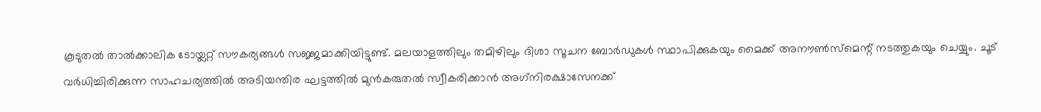കൂടുതല്‍ താല്‍ക്കാലിക ടോയ്ലറ്റ് സൗകര്യങ്ങള്‍ സജ്ജമാക്കിയിട്ടുണ്ട്. മലയാളത്തിലും തമിഴിലും ദിശാ സൂചന ബോര്‍ഡുകള്‍ സ്ഥാപിക്കുകയും മൈക്ക് അനൗണ്‍സ്മെന്റ് നടത്തുകയും ചെയ്യും. ചൂട് വര്‍ധിച്ചിരിക്കുന്ന സാഹചര്യത്തില്‍ അടിയന്തിര ഘട്ടത്തില്‍ മുന്‍കരുതല്‍ സ്വീകരിക്കാന്‍ അഗ്‌നിരക്ഷാസേനക്ക്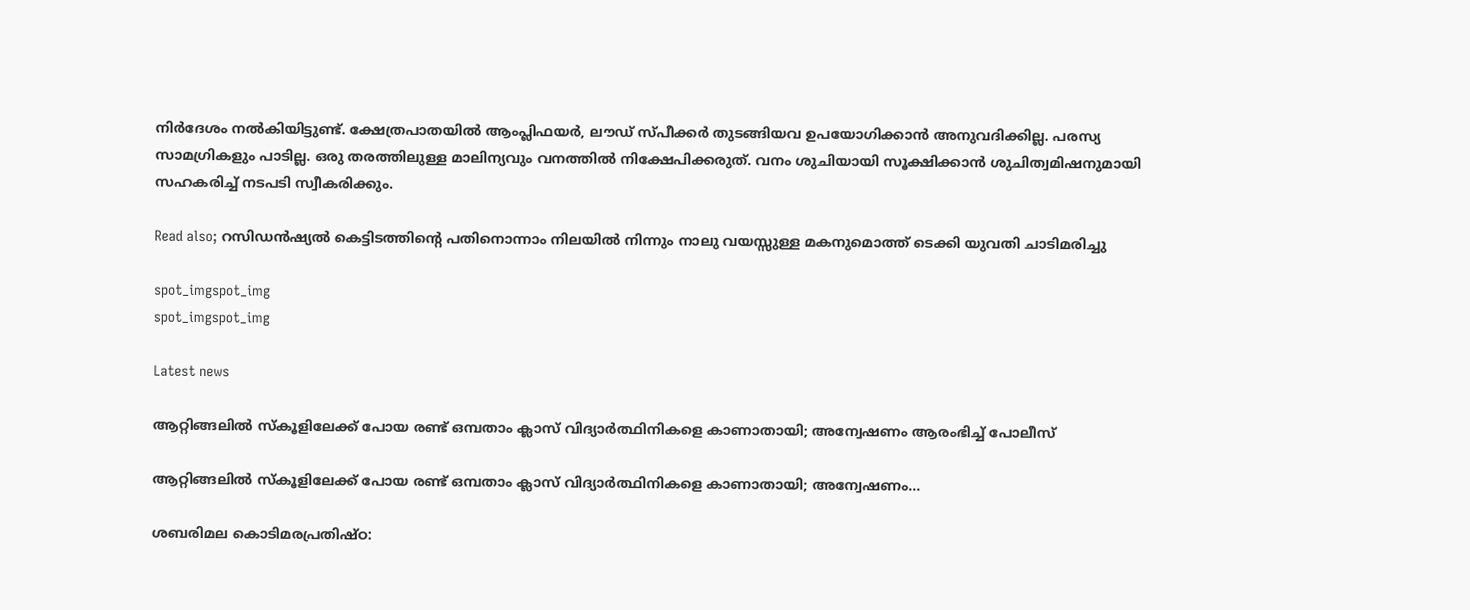നിര്‍ദേശം നല്‍കിയിട്ടുണ്ട്. ക്ഷേത്രപാതയില്‍ ആംപ്ലിഫയര്‍, ലൗഡ് സ്പീക്കര്‍ തുടങ്ങിയവ ഉപയോഗിക്കാന്‍ അനുവദിക്കില്ല. പരസ്യ സാമഗ്രികളും പാടില്ല. ഒരു തരത്തിലുള്ള മാലിന്യവും വനത്തില്‍ നിക്ഷേപിക്കരുത്. വനം ശുചിയായി സൂക്ഷിക്കാന്‍ ശുചിത്വമിഷനുമായി സഹകരിച്ച് നടപടി സ്വീകരിക്കും.

Read also; റസിഡൻഷ്യൽ കെട്ടിടത്തിൻ്റെ പതിനൊന്നാം നിലയിൽ നിന്നും നാലു വയസ്സുള്ള മകനുമൊത്ത് ടെക്കി യുവതി ചാടിമരിച്ചു‌

spot_imgspot_img
spot_imgspot_img

Latest news

ആറ്റിങ്ങലിൽ സ്കൂളിലേക്ക് പോയ രണ്ട് ഒമ്പതാം ക്ലാസ് വിദ്യാർത്ഥിനികളെ കാണാതായി; അന്വേഷണം ആരംഭിച്ച് പോലീസ്

ആറ്റിങ്ങലിൽ സ്കൂളിലേക്ക് പോയ രണ്ട് ഒമ്പതാം ക്ലാസ് വിദ്യാർത്ഥിനികളെ കാണാതായി; അന്വേഷണം...

ശബരിമല കൊടിമരപ്രതിഷ്ഠ: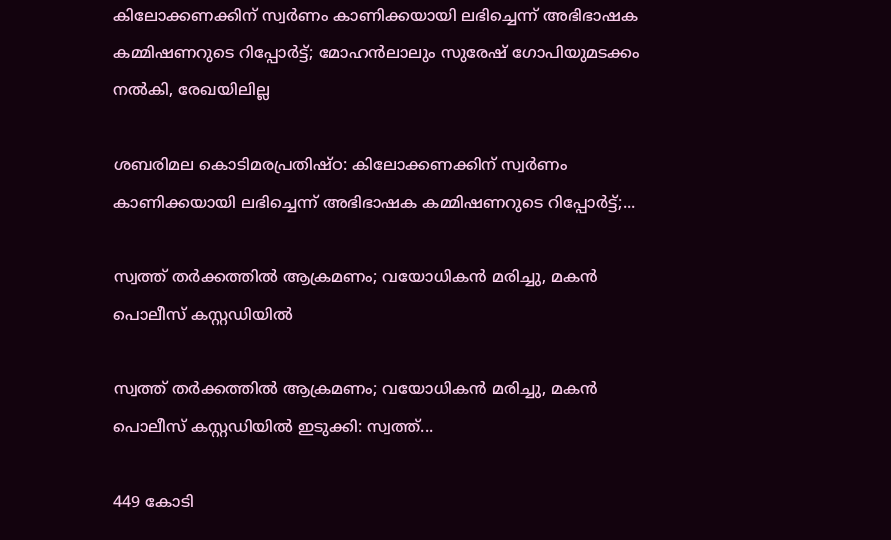കിലോക്കണക്കിന് സ്വർണം കാണിക്കയായി ലഭിച്ചെന്ന് അഭിഭാഷക കമ്മിഷണറുടെ റിപ്പോർട്ട്; മോഹൻലാലും സുരേഷ് ഗോപിയുമടക്കം നൽകി, രേഖയിലില്ല

ശബരിമല കൊടിമരപ്രതിഷ്ഠ: കിലോക്കണക്കിന് സ്വർണം കാണിക്കയായി ലഭിച്ചെന്ന് അഭിഭാഷക കമ്മിഷണറുടെ റിപ്പോർട്ട്;...

സ്വത്ത് തർക്കത്തിൽ ആക്രമണം; വയോധികൻ മരിച്ചു, മകൻ പൊലീസ് കസ്റ്റഡിയിൽ

സ്വത്ത് തർക്കത്തിൽ ആക്രമണം; വയോധികൻ മരിച്ചു, മകൻ പൊലീസ് കസ്റ്റഡിയിൽ ഇടുക്കി: സ്വത്ത്...

449 കോടി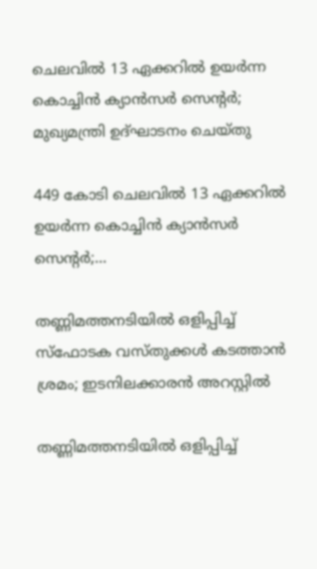ചെലവിൽ 13 ഏക്കറിൽ ഉയർന്ന കൊച്ചിൻ ക്യാൻസർ സെന്റർ; മുഖ്യമന്ത്രി ഉദ്ഘാടനം ചെയ്തു

449 കോടി ചെലവിൽ 13 ഏക്കറിൽ ഉയർന്ന കൊച്ചിൻ ക്യാൻസർ സെന്റർ;...

തണ്ണിമത്തനടിയിൽ ഒളിപ്പിച്ച് സ്ഫോടക വസ്തുക്കൾ കടത്താൻ ശ്രമം; ഇടനിലക്കാരൻ അറസ്റ്റിൽ

തണ്ണിമത്തനടിയിൽ ഒളിപ്പിച്ച്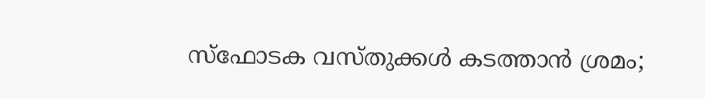സ്ഫോടക വസ്തുക്കൾ കടത്താൻ ശ്രമം;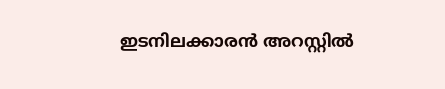ഇടനിലക്കാരൻ അറസ്റ്റിൽ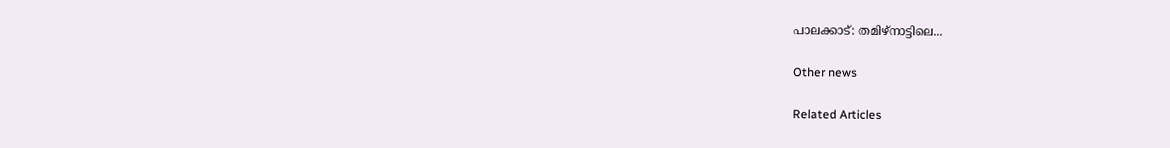പാലക്കാട്: തമിഴ്നാട്ടിലെ...

Other news

Related Articles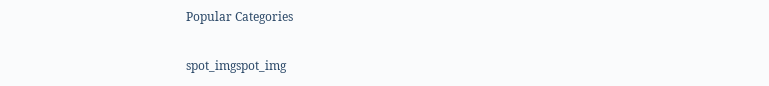Popular Categories

spot_imgspot_img